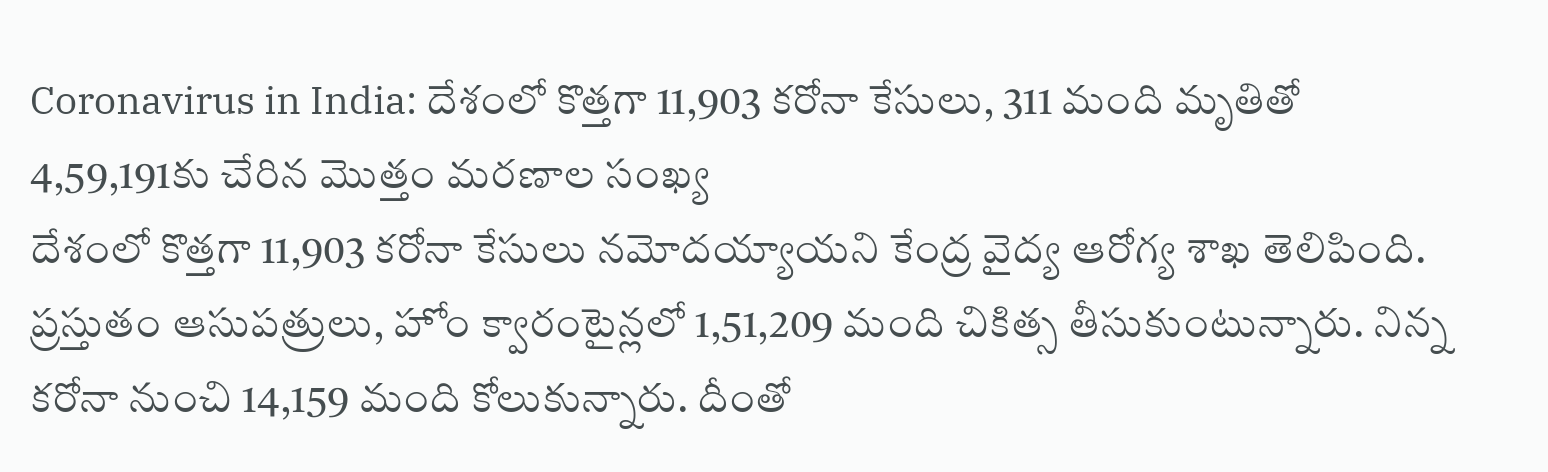Coronavirus in India: దేశంలో కొత్తగా 11,903 కరోనా కేసులు, 311 మంది మృతితో 4,59,191కు చేరిన మొత్తం మరణాల సంఖ్య
దేశంలో కొత్తగా 11,903 కరోనా కేసులు నమోదయ్యాయని కేంద్ర వైద్య ఆరోగ్య శాఖ తెలిపింది. ప్రస్తుతం ఆసుపత్రులు, హోం క్వారంటైన్లలో 1,51,209 మంది చికిత్స తీసుకుంటున్నారు. నిన్న కరోనా నుంచి 14,159 మంది కోలుకున్నారు. దీంతో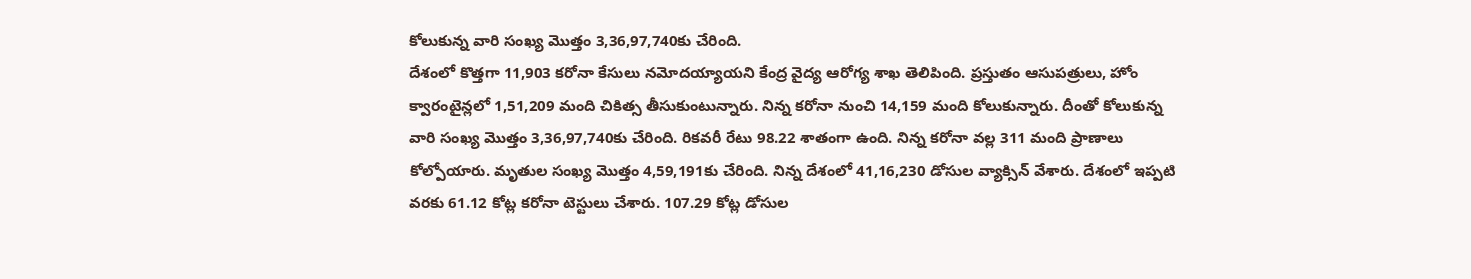కోలుకున్న వారి సంఖ్య మొత్తం 3,36,97,740కు చేరింది.
దేశంలో కొత్తగా 11,903 కరోనా కేసులు నమోదయ్యాయని కేంద్ర వైద్య ఆరోగ్య శాఖ తెలిపింది. ప్రస్తుతం ఆసుపత్రులు, హోం క్వారంటైన్లలో 1,51,209 మంది చికిత్స తీసుకుంటున్నారు. నిన్న కరోనా నుంచి 14,159 మంది కోలుకున్నారు. దీంతో కోలుకున్న వారి సంఖ్య మొత్తం 3,36,97,740కు చేరింది. రికవరీ రేటు 98.22 శాతంగా ఉంది. నిన్న కరోనా వల్ల 311 మంది ప్రాణాలు కోల్పోయారు. మృతుల సంఖ్య మొత్తం 4,59,191కు చేరింది. నిన్న దేశంలో 41,16,230 డోసుల వ్యాక్సిన్ వేశారు. దేశంలో ఇప్పటి వరకు 61.12 కోట్ల కరోనా టెస్టులు చేశారు. 107.29 కోట్ల డోసుల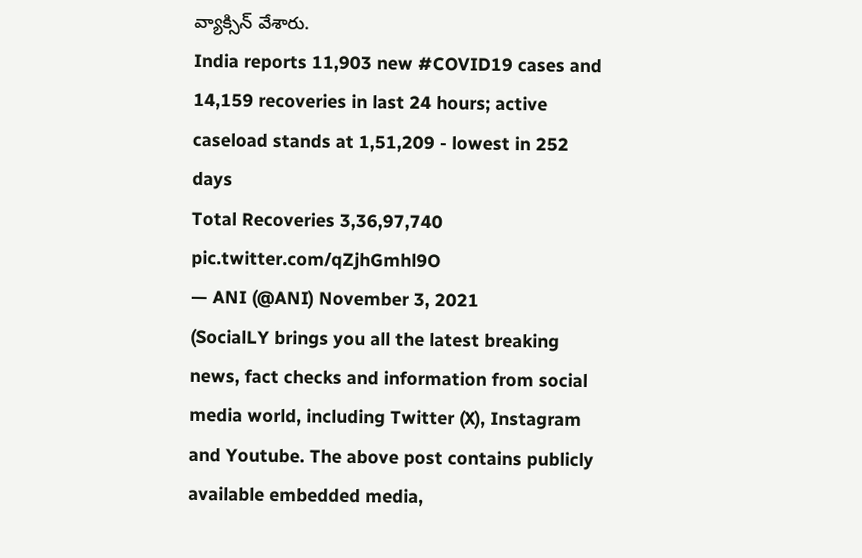వ్యాక్సిన్ వేశారు.
India reports 11,903 new #COVID19 cases and 14,159 recoveries in last 24 hours; active caseload stands at 1,51,209 - lowest in 252 days
Total Recoveries 3,36,97,740 pic.twitter.com/qZjhGmhl9O
— ANI (@ANI) November 3, 2021
(SocialLY brings you all the latest breaking news, fact checks and information from social media world, including Twitter (X), Instagram and Youtube. The above post contains publicly available embedded media,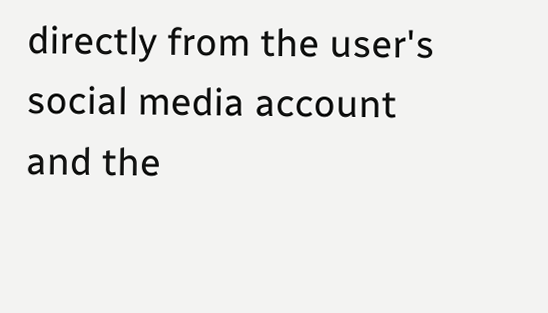directly from the user's social media account and the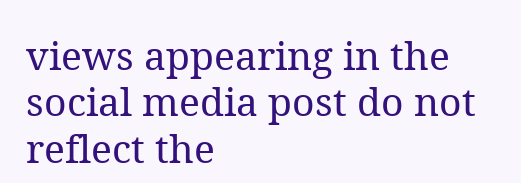views appearing in the social media post do not reflect the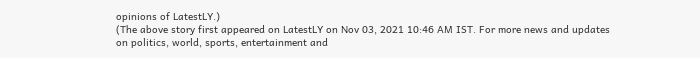opinions of LatestLY.)
(The above story first appeared on LatestLY on Nov 03, 2021 10:46 AM IST. For more news and updates on politics, world, sports, entertainment and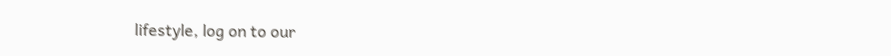lifestyle, log on to our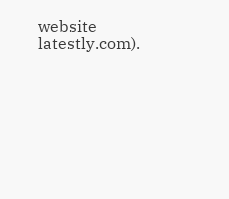website latestly.com).